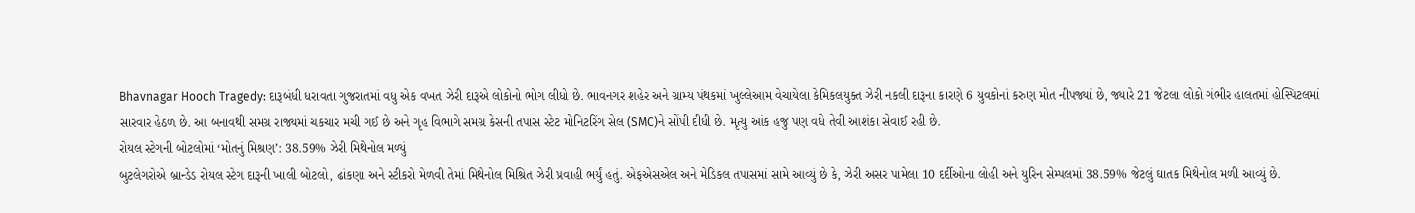Bhavnagar Hooch Tragedy: દારૂબંધી ધરાવતા ગુજરાતમાં વધુ એક વખત ઝેરી દારૂએ લોકોનો ભોગ લીધો છે. ભાવનગર શહેર અને ગ્રામ્ય પંથકમાં ખુલ્લેઆમ વેચાયેલા કેમિકલયુક્ત ઝેરી નકલી દારૂના કારણે 6 યુવકોનાં કરુણ મોત નીપજ્યાં છે, જ્યારે 21 જેટલા લોકો ગંભીર હાલતમાં હોસ્પિટલમાં સારવાર હેઠળ છે. આ બનાવથી સમગ્ર રાજ્યમાં ચકચાર મચી ગઈ છે અને ગૃહ વિભાગે સમગ્ર કેસની તપાસ સ્ટેટ મોનિટરિંગ સેલ (SMC)ને સોંપી દીધી છે. મૃત્યુ આંક હજુ પણ વધે તેવી આશંકા સેવાઈ રહી છે.
રોયલ સ્ટેગની બોટલોમાં ‘મોતનું મિશ્રણ’: 38.59% ઝેરી મિથેનોલ મળ્યું
બુટલેગરોએ બ્રાન્ડેડ રોયલ સ્ટેગ દારૂની ખાલી બોટલો, ઢાંકણા અને સ્ટીકરો મેળવી તેમાં મિથેનોલ મિશ્રિત ઝેરી પ્રવાહી ભર્યું હતું. એફએસએલ અને મેડિકલ તપાસમાં સામે આવ્યું છે કે, ઝેરી અસર પામેલા 10 દર્દીઓના લોહી અને યુરિન સેમ્પલમાં 38.59% જેટલું ઘાતક મિથેનોલ મળી આવ્યું છે.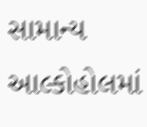સામાન્ય આલ્કોહોલમાં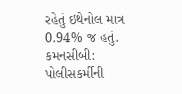રહેતું ઇથેનોલ માત્ર 0.94% જ હતું.
કમનસીબી: પોલીસકર્મીની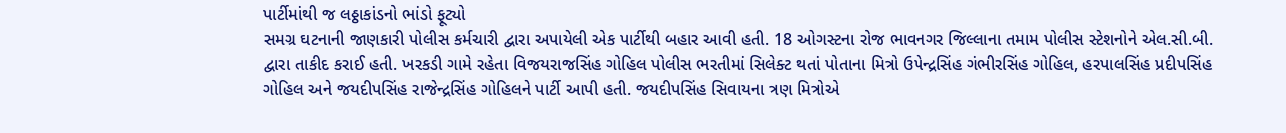પાર્ટીમાંથી જ લઠ્ઠાકાંડનો ભાંડો ફૂટ્યો
સમગ્ર ઘટનાની જાણકારી પોલીસ કર્મચારી દ્વારા અપાયેલી એક પાર્ટીથી બહાર આવી હતી. 18 ઓગસ્ટના રોજ ભાવનગર જિલ્લાના તમામ પોલીસ સ્ટેશનોને એલ.સી.બી. દ્વારા તાકીદ કરાઈ હતી. ખરકડી ગામે રહેતા વિજયરાજસિંહ ગોહિલ પોલીસ ભરતીમાં સિલેક્ટ થતાં પોતાના મિત્રો ઉપેન્દ્રસિંહ ગંભીરસિંહ ગોહિલ, હરપાલસિંહ પ્રદીપસિંહ ગોહિલ અને જયદીપસિંહ રાજેન્દ્રસિંહ ગોહિલને પાર્ટી આપી હતી. જયદીપસિંહ સિવાયના ત્રણ મિત્રોએ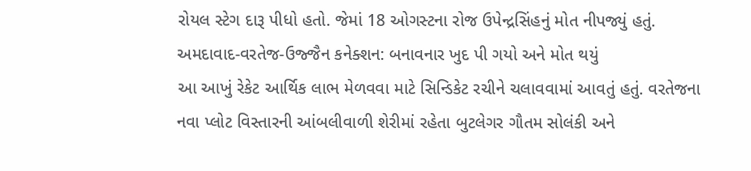રોયલ સ્ટેગ દારૂ પીધો હતો. જેમાં 18 ઓગસ્ટના રોજ ઉપેન્દ્રસિંહનું મોત નીપજ્યું હતું.
અમદાવાદ-વરતેજ-ઉજ્જૈન કનેક્શન: બનાવનાર ખુદ પી ગયો અને મોત થયું
આ આખું રેકેટ આર્થિક લાભ મેળવવા માટે સિન્ડિકેટ રચીને ચલાવવામાં આવતું હતું. વરતેજના નવા પ્લોટ વિસ્તારની આંબલીવાળી શેરીમાં રહેતા બુટલેગર ગૌતમ સોલંકી અને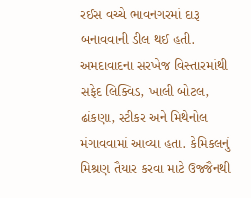રઈસ વચ્ચે ભાવનગરમાં દારૂ બનાવવાની ડીલ થઈ હતી. અમદાવાદના સરખેજ વિસ્તારમાંથી સફેદ લિક્વિડ, ખાલી બોટલ, ઢાંકણા, સ્ટીકર અને મિથેનોલ મંગાવવામાં આવ્યા હતા. કેમિકલનું મિશ્રણ તૈયાર કરવા માટે ઉજ્જૈનથી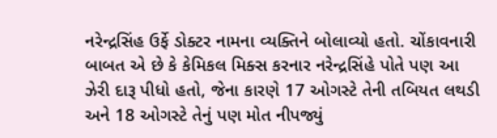નરેન્દ્રસિંહ ઉર્ફે ડોક્ટર નામના વ્યક્તિને બોલાવ્યો હતો. ચોંકાવનારી બાબત એ છે કે કેમિકલ મિક્સ કરનાર નરેન્દ્રસિંહે પોતે પણ આ ઝેરી દારૂ પીધો હતો, જેના કારણે 17 ઓગસ્ટે તેની તબિયત લથડી અને 18 ઓગસ્ટે તેનું પણ મોત નીપજ્યું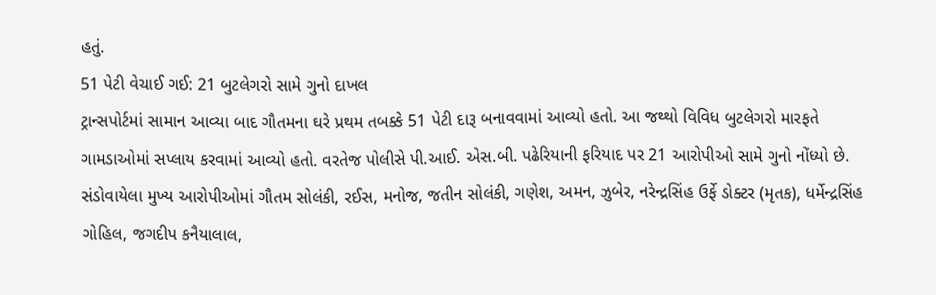હતું.
51 પેટી વેચાઈ ગઈ: 21 બુટલેગરો સામે ગુનો દાખલ
ટ્રાન્સપોર્ટમાં સામાન આવ્યા બાદ ગૌતમના ઘરે પ્રથમ તબક્કે 51 પેટી દારૂ બનાવવામાં આવ્યો હતો. આ જથ્થો વિવિધ બુટલેગરો મારફતે ગામડાઓમાં સપ્લાય કરવામાં આવ્યો હતો. વરતેજ પોલીસે પી.આઈ. એસ.બી. પઢેરિયાની ફરિયાદ પર 21 આરોપીઓ સામે ગુનો નોંધ્યો છે. સંડોવાયેલા મુખ્ય આરોપીઓમાં ગૌતમ સોલંકી, રઈસ, મનોજ, જતીન સોલંકી, ગણેશ, અમન, ઝુબેર, નરેન્દ્રસિંહ ઉર્ફે ડોક્ટર (મૃતક), ધર્મેન્દ્રસિંહ ગોહિલ, જગદીપ કનૈયાલાલ,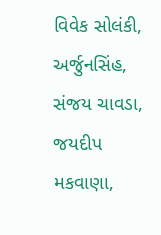વિવેક સોલંકી, અર્જુનસિંહ, સંજય ચાવડા, જયદીપ મકવાણા,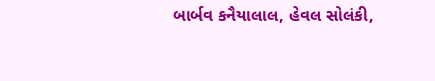બાર્બવ કનૈયાલાલ, હેવલ સોલંકી,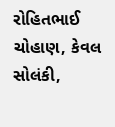રોહિતભાઈ ચોહાણ, કેવલ સોલંકી,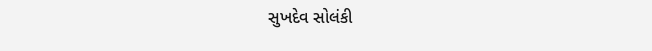સુખદેવ સોલંકી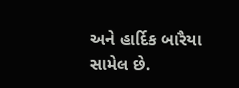અને હાર્દિક બારૈયા સામેલ છે.